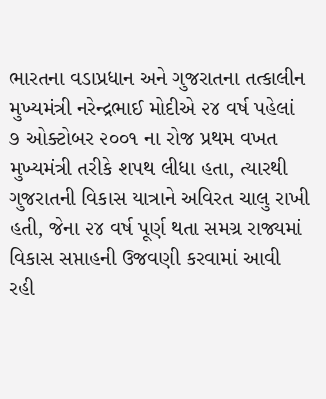ભારતના વડાપ્રધાન અને ગુજરાતના તત્કાલીન મુખ્યમંત્રી નરેન્દ્રભાઈ મોદીએ ૨૪ વર્ષ પહેલાં ૭ ઓક્ટોબર ૨૦૦૧ ના રોજ પ્રથમ વખત મુખ્યમંત્રી તરીકે શપથ લીધા હતા, ત્યારથી ગુજરાતની વિકાસ યાત્રાને અવિરત ચાલુ રાખી હતી, જેના ૨૪ વર્ષ પૂર્ણ થતા સમગ્ર રાજ્યમાં વિકાસ સપ્તાહની ઉજવણી કરવામાં આવી રહી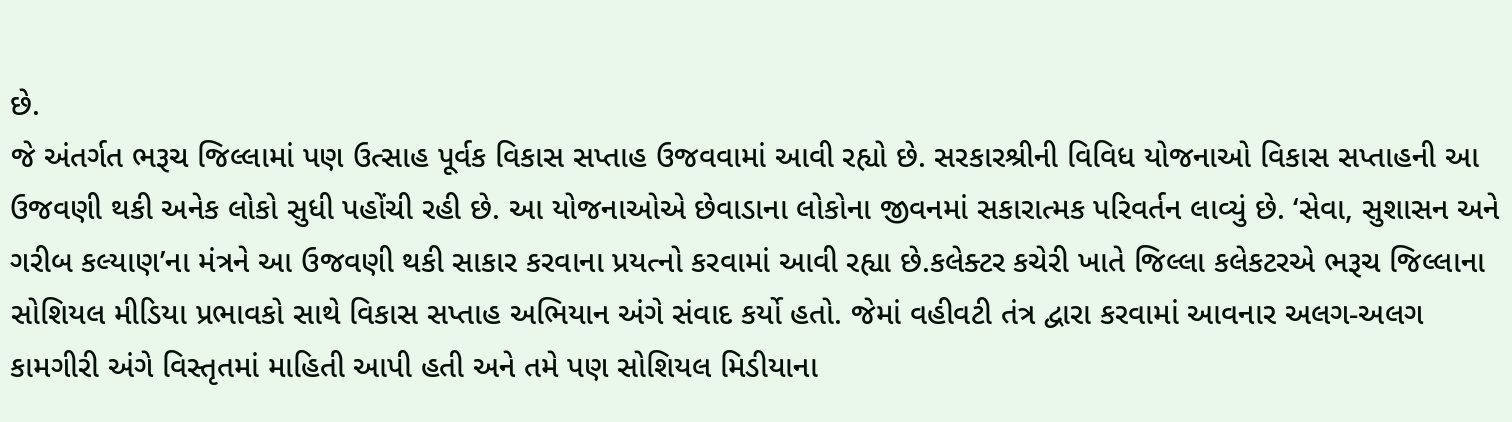છે.
જે અંતર્ગત ભરૂચ જિલ્લામાં પણ ઉત્સાહ પૂર્વક વિકાસ સપ્તાહ ઉજવવામાં આવી રહ્યો છે. સરકારશ્રીની વિવિધ યોજનાઓ વિકાસ સપ્તાહની આ ઉજવણી થકી અનેક લોકો સુધી પહોંચી રહી છે. આ યોજનાઓએ છેવાડાના લોકોના જીવનમાં સકારાત્મક પરિવર્તન લાવ્યું છે. ‘સેવા, સુશાસન અને ગરીબ કલ્યાણ’ના મંત્રને આ ઉજવણી થકી સાકાર કરવાના પ્રયત્નો કરવામાં આવી રહ્યા છે.કલેક્ટર કચેરી ખાતે જિલ્લા કલેકટરએ ભરૂચ જિલ્લાના સોશિયલ મીડિયા પ્રભાવકો સાથે વિકાસ સપ્તાહ અભિયાન અંગે સંવાદ કર્યો હતો. જેમાં વહીવટી તંત્ર દ્વારા કરવામાં આવનાર અલગ-અલગ કામગીરી અંગે વિસ્તૃતમાં માહિતી આપી હતી અને તમે પણ સોશિયલ મિડીયાના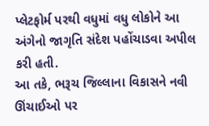પ્લેટફોર્મ પરથી વધુમાં વધુ લોકોને આ અંગેનો જાગૃતિ સંદેશ પહોંચાડવા અપીલ કરી હતી.
આ તકે, ભરૂચ જિલ્લાના વિકાસને નવી ઊંચાઈઓ પર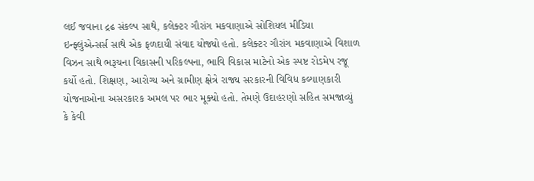લઈ જવાના દ્રઢ સંકલ્પ સાથે, કલેક્ટર ગૌરાંગ મકવાણાએ સોશિયલ મીડિયા ઇન્ફ્લુંએન્સર્સ સાથે એક ફળદાયી સંવાદ યોજ્યો હતો. કલેક્ટર ગૌરાંગ મકવાણાએ વિશાળ વિઝન સાથે ભરૂચના વિકાસની પરિકલ્પના, ભાવિ વિકાસ માટેનો એક સ્પષ્ટ રોડમેપ રજૂ કર્યો હતો. શિક્ષણ, આરોગ્ય અને ગ્રામીણ ક્ષેત્રે રાજ્ય સરકારની વિવિધ કલ્યાણકારી યોજનાઓના અસરકારક અમલ પર ભાર મૂક્યો હતો. તેમણે ઉદાહરણો સહિત સમજાવ્યું કે કેવી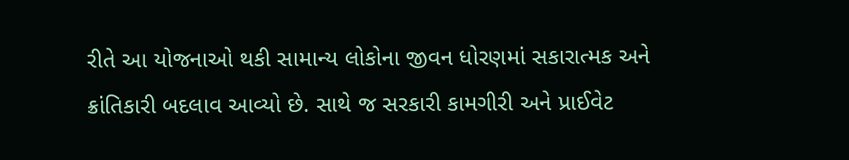રીતે આ યોજનાઓ થકી સામાન્ય લોકોના જીવન ધોરણમાં સકારાત્મક અને ક્રાંતિકારી બદલાવ આવ્યો છે. સાથે જ સરકારી કામગીરી અને પ્રાઈવેટ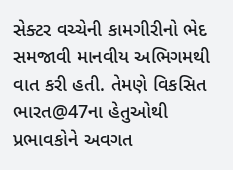સેક્ટર વચ્ચેની કામગીરીનો ભેદ સમજાવી માનવીય અભિગમથી વાત કરી હતી. તેમણે વિકસિત ભારત@47ના હેતુઓથી પ્રભાવકોને અવગત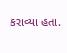કરાવ્યા હતા.